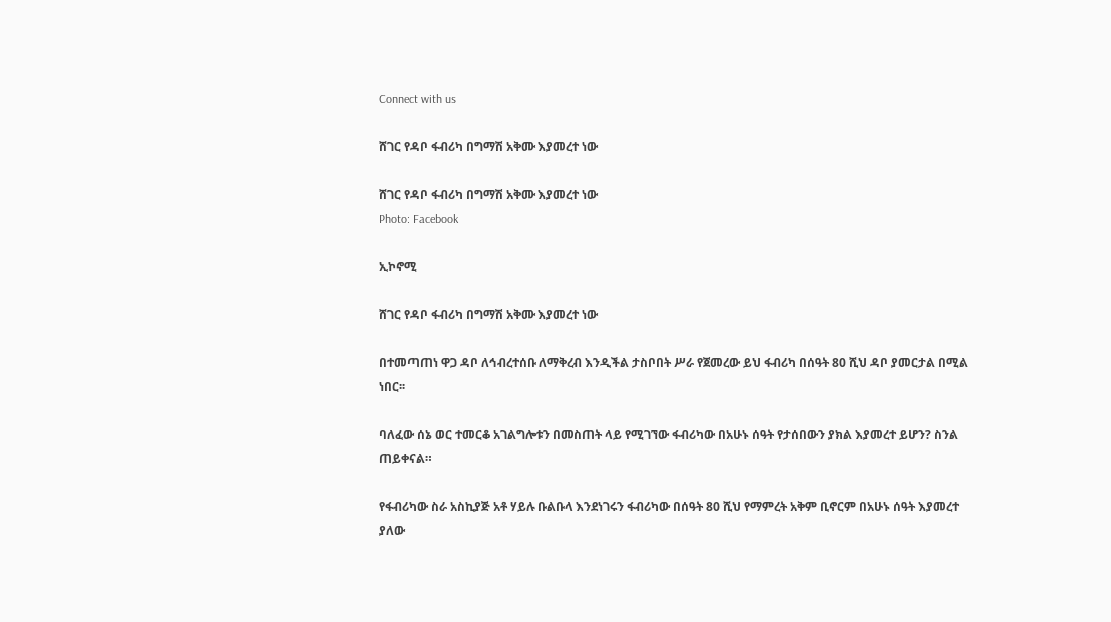Connect with us

ሸገር የዳቦ ፋብሪካ በግማሽ አቅሙ እያመረተ ነው

ሸገር የዳቦ ፋብሪካ በግማሽ አቅሙ እያመረተ ነው
Photo: Facebook

ኢኮኖሚ

ሸገር የዳቦ ፋብሪካ በግማሽ አቅሙ እያመረተ ነው

በተመጣጠነ ዋጋ ዳቦ ለኅብረተሰቡ ለማቅረብ እንዲችል ታስቦበት ሥራ የጀመረው ይህ ፋብሪካ በሰዓት 80 ሺህ ዳቦ ያመርታል በሚል ነበር፡፡

ባለፈው ሰኔ ወር ተመርቆ አገልግሎቱን በመስጠት ላይ የሚገኘው ፋብሪካው በአሁኑ ሰዓት የታሰበውን ያክል እያመረተ ይሆን? ስንል ጠይቀናል።

የፋብሪካው ስራ አስኪያጅ አቶ ሃይሉ ቡልቡላ እንደነገሩን ፋብሪካው በሰዓት 80 ሺህ የማምረት አቅም ቢኖርም በአሁኑ ሰዓት እያመረተ ያለው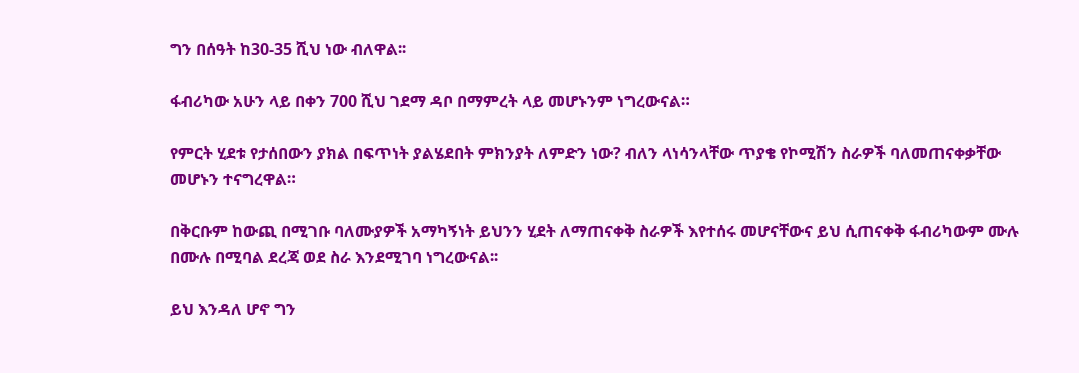ግን በሰዓት ከ30-35 ሺህ ነው ብለዋል፡፡

ፋብሪካው አሁን ላይ በቀን 700 ሺህ ገደማ ዳቦ በማምረት ላይ መሆኑንም ነግረውናል።

የምርት ሂደቱ የታሰበውን ያክል በፍጥነት ያልሄደበት ምክንያት ለምድን ነው? ብለን ላነሳንላቸው ጥያቄ የኮሚሽን ስራዎች ባለመጠናቀቃቸው መሆኑን ተናግረዋል።

በቅርቡም ከውጪ በሚገቡ ባለሙያዎች አማካኝነት ይህንን ሂደት ለማጠናቀቅ ስራዎች እየተሰሩ መሆናቸውና ይህ ሲጠናቀቅ ፋብሪካውም ሙሉ በሙሉ በሚባል ደረጃ ወደ ስራ እንደሚገባ ነግረውናል፡፡

ይህ እንዳለ ሆኖ ግን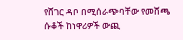የሸገር ዳቦ በሚሰራጭባቸው የመሸጫ ሱቆች ከነዋሪዎች ውጪ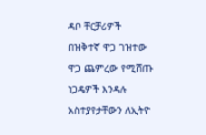ዳቦ ቸርቻሪዎች በዝቅተኛ ዋጋ ገዝተው ዋጋ ጨምረው የሚሸጡ ነጋዴዎች እንዳሉ አስተያየታቸውን ለኢትዮ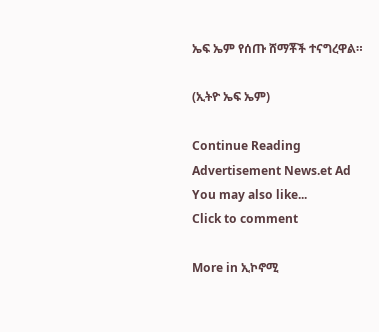ኤፍ ኤም የሰጡ ሸማቾች ተናግረዋል።

(ኢትዮ ኤፍ ኤም)

Continue Reading
Advertisement News.et Ad
You may also like...
Click to comment

More in ኢኮኖሚ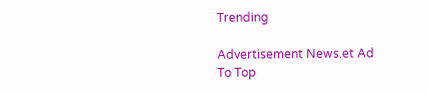Trending

Advertisement News.et Ad
To Top